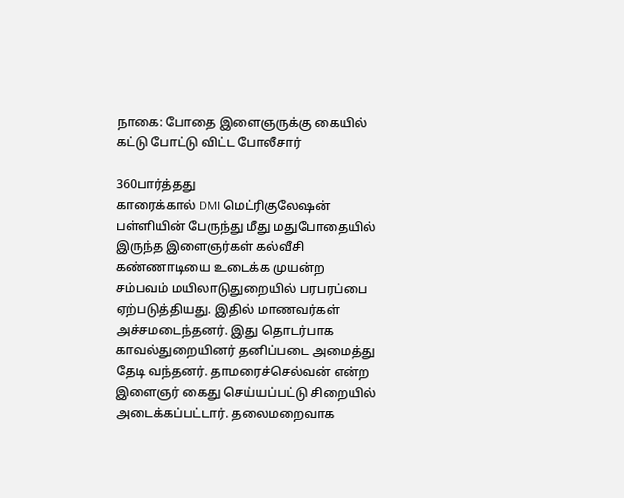நாகை: போதை இளைஞருக்கு கையில் கட்டு போட்டு விட்ட போலீசார்

360பார்த்தது
காரைக்கால் DMI மெட்ரிகுலேஷன் பள்ளியின் பேருந்து மீது மதுபோதையில் இருந்த இளைஞர்கள் கல்வீசி கண்ணாடியை உடைக்க முயன்ற சம்பவம் மயிலாடுதுறையில் பரபரப்பை ஏற்படுத்தியது. இதில் மாணவர்கள் அச்சமடைந்தனர். இது தொடர்பாக காவல்துறையினர் தனிப்படை அமைத்து தேடி வந்தனர். தாமரைச்செல்வன் என்ற இளைஞர் கைது செய்யப்பட்டு சிறையில் அடைக்கப்பட்டார். தலைமறைவாக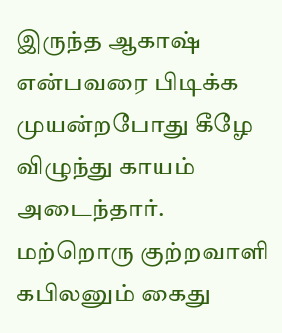இருந்த ஆகாஷ் என்பவரை பிடிக்க முயன்றபோது கீழே விழுந்து காயம் அடைந்தார். மற்றொரு குற்றவாளி கபிலனும் கைது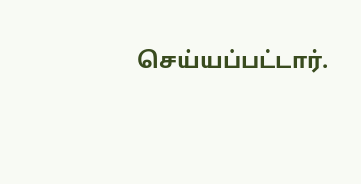செய்யப்பட்டார்.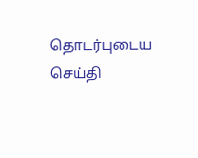தொடர்புடைய செய்தி